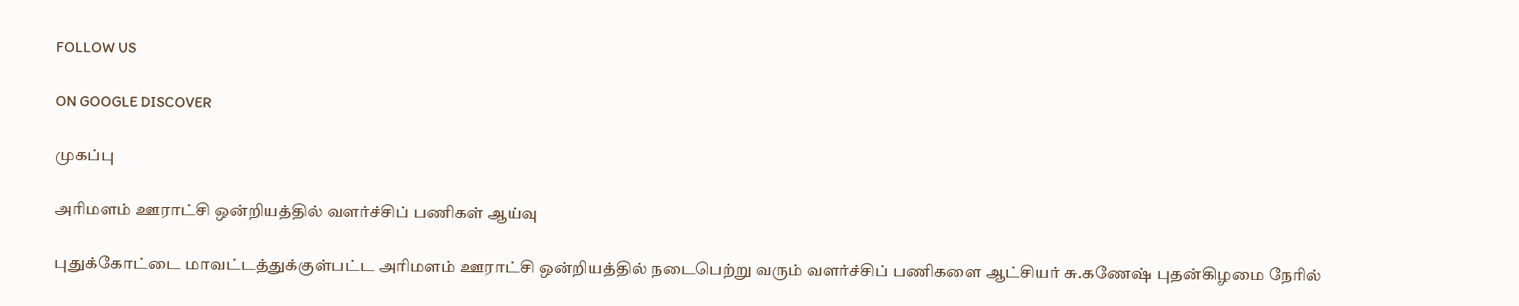FOLLOW US

ON GOOGLE DISCOVER

முகப்பு

அரிமளம் ஊராட்சி ஒன்றியத்தில் வளர்ச்சிப் பணிகள் ஆய்வு

புதுக்கோட்டை மாவட்டத்துக்குள்பட்ட அரிமளம் ஊராட்சி ஒன்றியத்தில் நடைபெற்று வரும் வளர்ச்சிப் பணிகளை ஆட்சியர் சு.கணேஷ் புதன்கிழமை நேரில்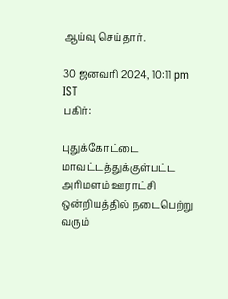ஆய்வு செய்தார்.

30 ஜனவரி 2024, 10:11 pm IST
பகிர்:

புதுக்கோட்டை மாவட்டத்துக்குள்பட்ட அரிமளம் ஊராட்சி ஒன்றியத்தில் நடைபெற்று வரும்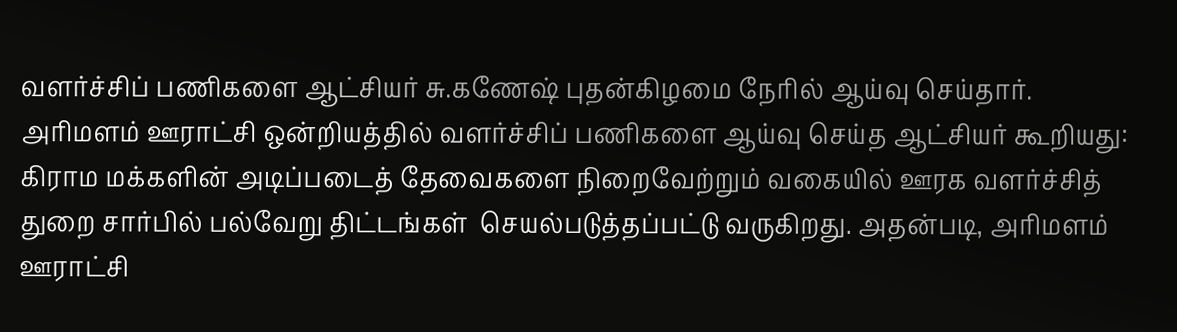வளர்ச்சிப் பணிகளை ஆட்சியர் சு.கணேஷ் புதன்கிழமை நேரில் ஆய்வு செய்தார்.
அரிமளம் ஊராட்சி ஒன்றியத்தில் வளர்ச்சிப் பணிகளை ஆய்வு செய்த ஆட்சியர் கூறியது: கிராம மக்களின் அடிப்படைத் தேவைகளை நிறைவேற்றும் வகையில் ஊரக வளர்ச்சித் துறை சார்பில் பல்வேறு திட்டங்கள்  செயல்படுத்தப்பட்டு வருகிறது. அதன்படி, அரிமளம் ஊராட்சி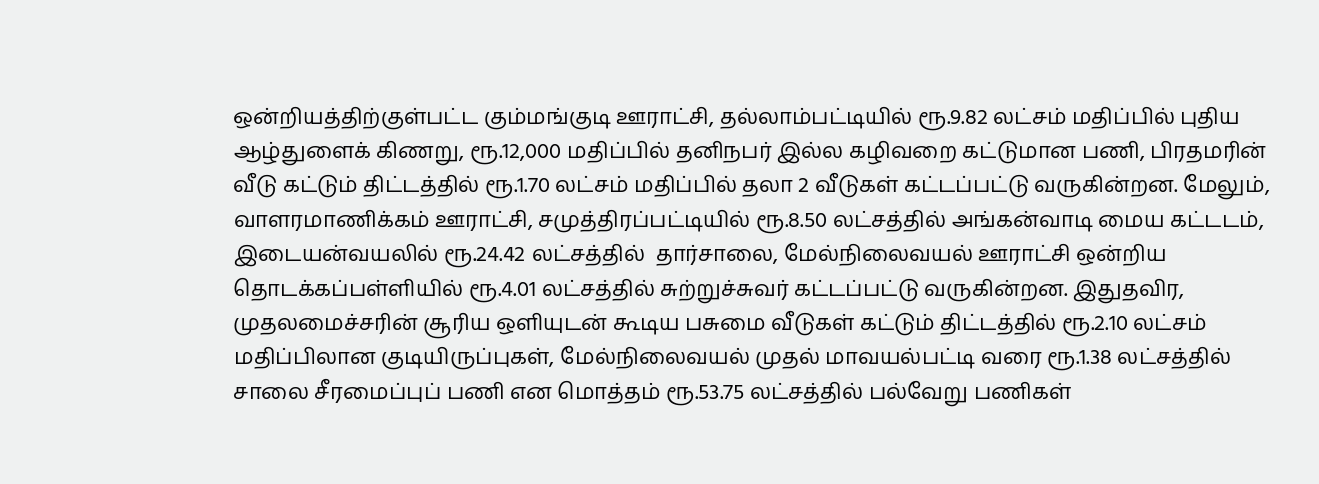ஒன்றியத்திற்குள்பட்ட கும்மங்குடி ஊராட்சி, தல்லாம்பட்டியில் ரூ.9.82 லட்சம் மதிப்பில் புதிய ஆழ்துளைக் கிணறு, ரூ.12,000 மதிப்பில் தனிநபர் இல்ல கழிவறை கட்டுமான பணி, பிரதமரின்  வீடு கட்டும் திட்டத்தில் ரூ.1.70 லட்சம் மதிப்பில் தலா 2 வீடுகள் கட்டப்பட்டு வருகின்றன. மேலும், வாளரமாணிக்கம் ஊராட்சி, சமுத்திரப்பட்டியில் ரூ.8.50 லட்சத்தில் அங்கன்வாடி மைய கட்டடம், இடையன்வயலில் ரூ.24.42 லட்சத்தில்  தார்சாலை, மேல்நிலைவயல் ஊராட்சி ஒன்றிய தொடக்கப்பள்ளியில் ரூ.4.01 லட்சத்தில் சுற்றுச்சுவர் கட்டப்பட்டு வருகின்றன. இதுதவிர, முதலமைச்சரின் சூரிய ஒளியுடன் கூடிய பசுமை வீடுகள் கட்டும் திட்டத்தில் ரூ.2.10 லட்சம் மதிப்பிலான குடியிருப்புகள், மேல்நிலைவயல் முதல் மாவயல்பட்டி வரை ரூ.1.38 லட்சத்தில் சாலை சீரமைப்புப் பணி என மொத்தம் ரூ.53.75 லட்சத்தில் பல்வேறு பணிகள்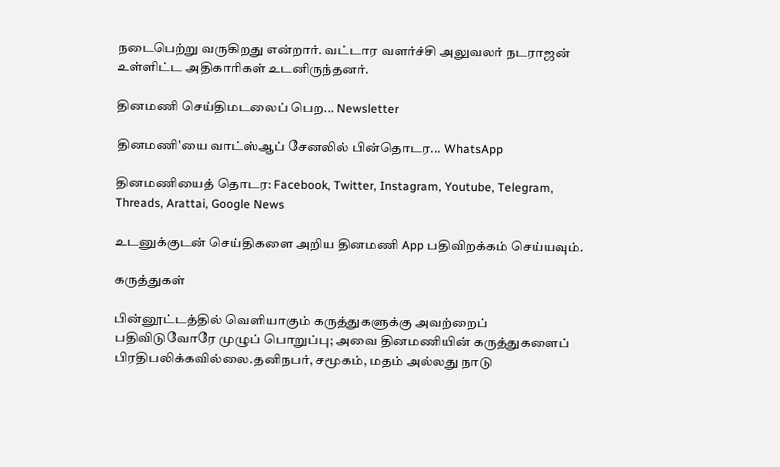நடைபெற்று வருகிறது என்றார். வட்டார வளர்ச்சி அலுவலர் நடராஜன் உள்ளிட்ட அதிகாரிகள் உடனிருந்தனர்.

தினமணி செய்திமடலைப் பெற... Newsletter

தினமணி'யை வாட்ஸ்ஆப் சேனலில் பின்தொடர... WhatsApp

தினமணியைத் தொடர: Facebook, Twitter, Instagram, Youtube, Telegram, Threads, Arattai, Google News

உடனுக்குடன் செய்திகளை அறிய தினமணி App பதிவிறக்கம் செய்யவும்.

கருத்துகள்

பின்னூட்டத்தில் வெளியாகும் கருத்துகளுக்கு அவற்றைப் பதிவிடுவோரே முழுப் பொறுப்பு; அவை தினமணியின் கருத்துகளைப் பிரதிபலிக்கவில்லை.தனிநபர், சமூகம், மதம் அல்லது நாடு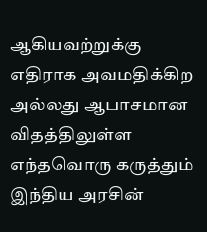ஆகியவற்றுக்கு எதிராக அவமதிக்கிற அல்லது ஆபாசமான விதத்திலுள்ள எந்தவொரு கருத்தும் இந்திய அரசின்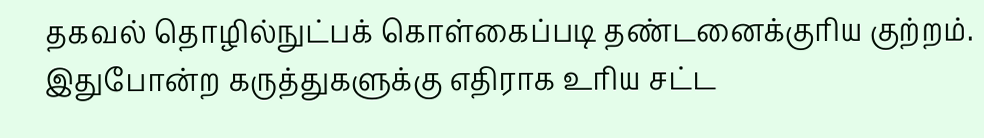தகவல் தொழில்நுட்பக் கொள்கைப்படி தண்டனைக்குரிய குற்றம். இதுபோன்ற கருத்துகளுக்கு எதிராக உரிய சட்ட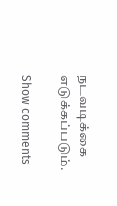நடவடிக்கை எடுக்கப்படும்.

Show comments